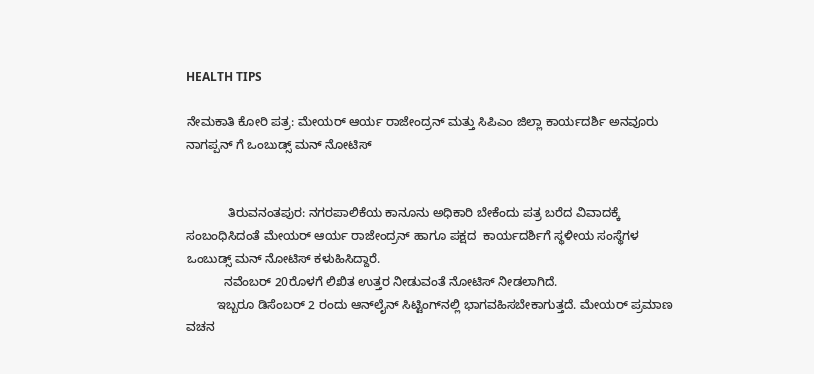HEALTH TIPS

ನೇಮಕಾತಿ ಕೋರಿ ಪತ್ರ: ಮೇಯರ್ ಆರ್ಯ ರಾಜೇಂದ್ರನ್ ಮತ್ತು ಸಿಪಿಎಂ ಜಿಲ್ಲಾ ಕಾರ್ಯದರ್ಶಿ ಅನವೂರು ನಾಗಪ್ಪನ್ ಗೆ ಒಂಬುಡ್ಸ್ ಮನ್ ನೋಟಿಸ್


            ತಿರುವನಂತಪುರ: ನಗರಪಾಲಿಕೆಯ ಕಾನೂನು ಅಧಿಕಾರಿ ಬೇಕೆಂದು ಪತ್ರ ಬರೆದ ವಿವಾದಕ್ಕೆ ಸಂಬಂಧಿಸಿದಂತೆ ಮೇಯರ್ ಆರ್ಯ ರಾಜೇಂದ್ರನ್ ಹಾಗೂ ಪಕ್ಷದ  ಕಾರ್ಯದರ್ಶಿಗೆ ಸ್ಥಳೀಯ ಸಂಸ್ಥೆಗಳ ಒಂಬುಡ್ಸ್ ಮನ್ ನೋಟಿಸ್ ಕಳುಹಿಸಿದ್ದಾರೆ.
           ನವೆಂಬರ್ 20ರೊಳಗೆ ಲಿಖಿತ ಉತ್ತರ ನೀಡುವಂತೆ ನೋಟಿಸ್ ನೀಡಲಾಗಿದೆ.
         ಇಬ್ಬರೂ ಡಿಸೆಂಬರ್ 2 ರಂದು ಆನ್‍ಲೈನ್ ಸಿಟ್ಟಿಂಗ್‍ನಲ್ಲಿ ಭಾಗವಹಿಸಬೇಕಾಗುತ್ತದೆ. ಮೇಯರ್ ಪ್ರಮಾಣ ವಚನ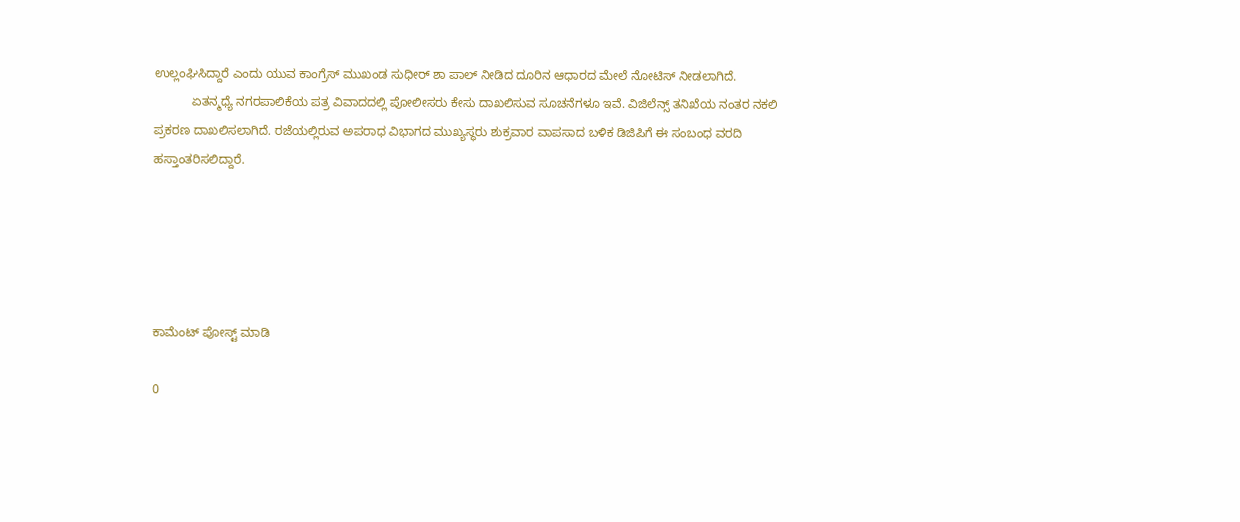ಉಲ್ಲಂಘಿಸಿದ್ದಾರೆ ಎಂದು ಯುವ ಕಾಂಗ್ರೆಸ್ ಮುಖಂಡ ಸುಧೀರ್ ಶಾ ಪಾಲ್ ನೀಡಿದ ದೂರಿನ ಆಧಾರದ ಮೇಲೆ ನೋಟಿಸ್ ನೀಡಲಾಗಿದೆ.
           ಏತನ್ಮಧ್ಯೆ ನಗರಪಾಲಿಕೆಯ ಪತ್ರ ವಿವಾದದಲ್ಲಿ ಪೋಲೀಸರು ಕೇಸು ದಾಖಲಿಸುವ ಸೂಚನೆಗಳೂ ಇವೆ. ವಿಜಿಲೆನ್ಸ್ ತನಿಖೆಯ ನಂತರ ನಕಲಿ ಪ್ರಕರಣ ದಾಖಲಿಸಲಾಗಿದೆ. ರಜೆಯಲ್ಲಿರುವ ಅಪರಾಧ ವಿಭಾಗದ ಮುಖ್ಯಸ್ಥರು ಶುಕ್ರವಾರ ವಾಪಸಾದ ಬಳಿಕ ಡಿಜಿಪಿಗೆ ಈ ಸಂಬಂಧ ವರದಿ ಹಸ್ತಾಂತರಿಸಲಿದ್ದಾರೆ.





ಕಾಮೆಂಟ್‌‌ ಪೋಸ್ಟ್‌ ಮಾಡಿ

0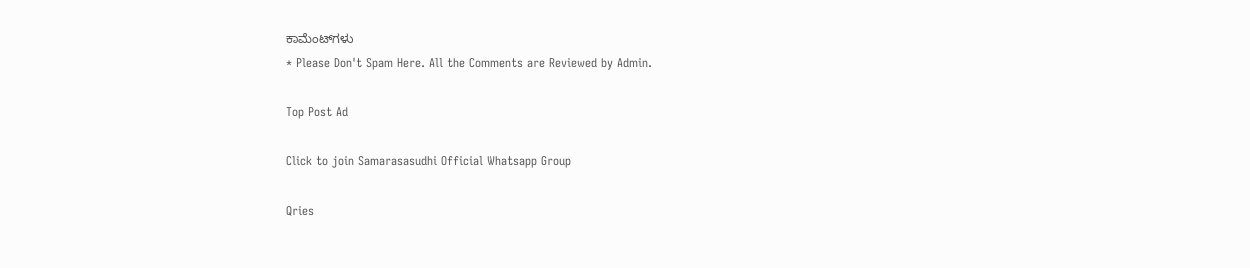ಕಾಮೆಂಟ್‌ಗಳು
* Please Don't Spam Here. All the Comments are Reviewed by Admin.

Top Post Ad

Click to join Samarasasudhi Official Whatsapp Group

Qries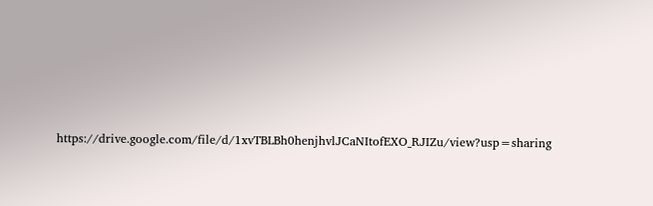https://drive.google.com/file/d/1xvTBLBh0henjhvlJCaNItofEXO_RJIZu/view?usp=sharing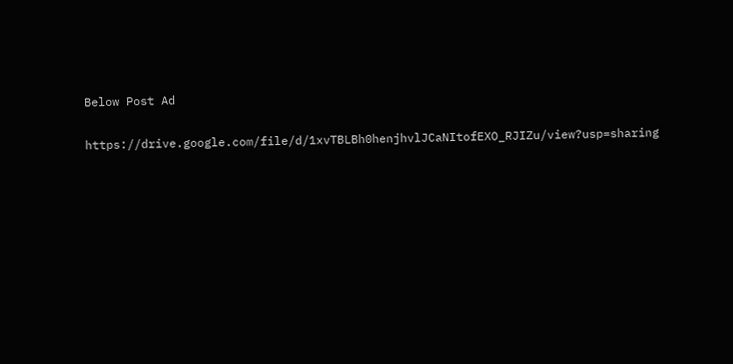Below Post Ad

https://drive.google.com/file/d/1xvTBLBh0henjhvlJCaNItofEXO_RJIZu/view?usp=sharing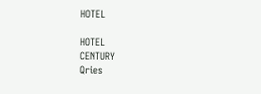HOTEL

HOTEL
CENTURY
Qries